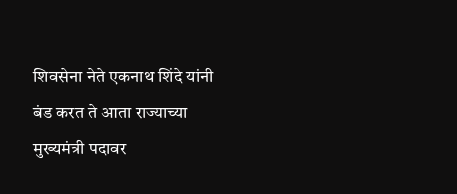शिवसेना नेते एकनाथ शिंदे यांनी बंड करत ते आता राज्याच्या मुख्यमंत्री पदावर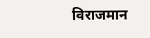विराजमान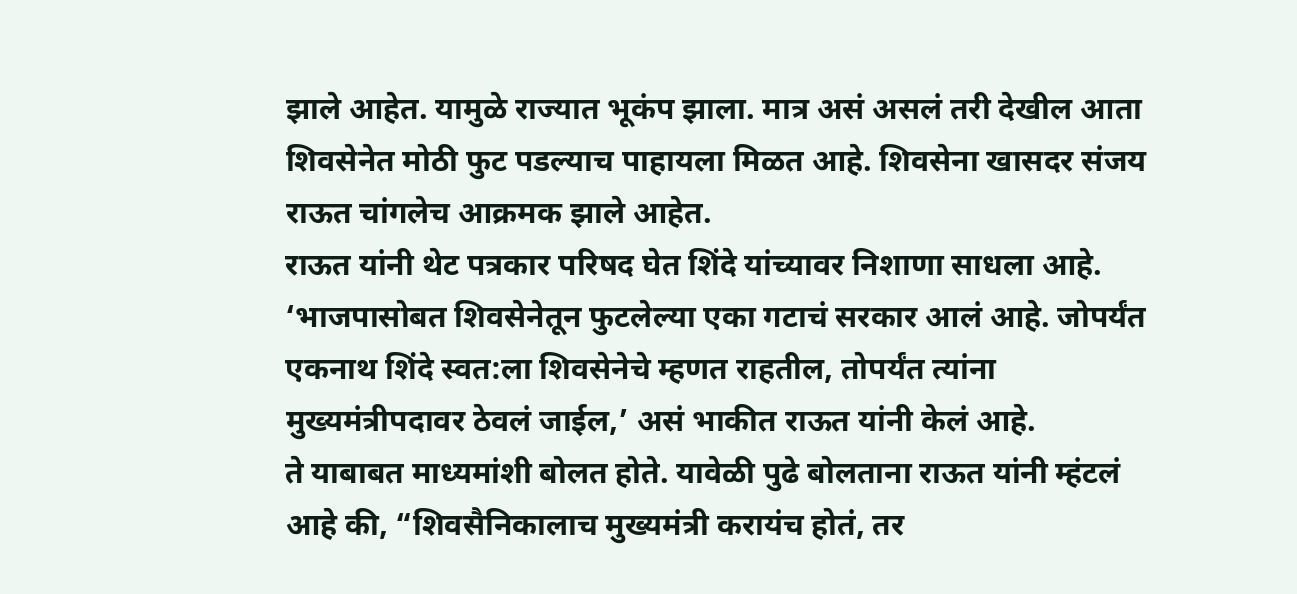झाले आहेत. यामुळे राज्यात भूकंप झाला. मात्र असं असलं तरी देखील आता शिवसेनेत मोठी फुट पडल्याच पाहायला मिळत आहे. शिवसेना खासदर संजय राऊत चांगलेच आक्रमक झाले आहेत.
राऊत यांनी थेट पत्रकार परिषद घेत शिंदे यांच्यावर निशाणा साधला आहे. ‘भाजपासोबत शिवसेनेतून फुटलेल्या एका गटाचं सरकार आलं आहे. जोपर्यंत एकनाथ शिंदे स्वत:ला शिवसेनेचे म्हणत राहतील, तोपर्यंत त्यांना मुख्यमंत्रीपदावर ठेवलं जाईल,’ असं भाकीत राऊत यांनी केलं आहे.
ते याबाबत माध्यमांशी बोलत होते. यावेळी पुढे बोलताना राऊत यांनी म्हंटलं आहे की, “शिवसैनिकालाच मुख्यमंत्री करायंच होतं, तर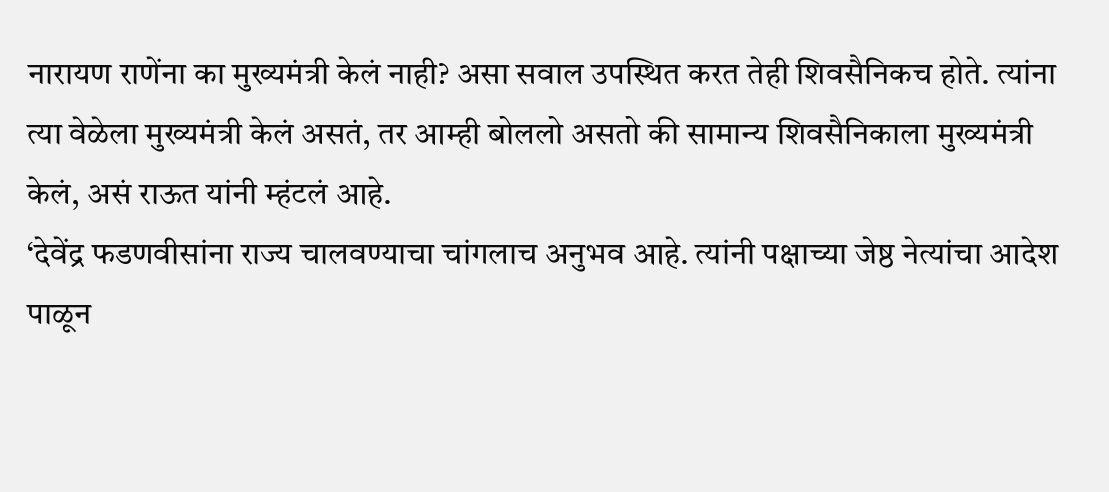नारायण राणेंना का मुख्यमंत्री केलं नाही? असा सवाल उपस्थित करत तेही शिवसैनिकच होते. त्यांना त्या वेळेला मुख्यमंत्री केलं असतं, तर आम्ही बोललो असतो की सामान्य शिवसैनिकाला मुख्यमंत्री केलं, असं राऊत यांनी म्हंटलं आहे.
‘देवेंद्र फडणवीसांना राज्य चालवण्याचा चांगलाच अनुभव आहे. त्यांनी पक्षाच्या जेष्ठ नेत्यांचा आदेश पाळून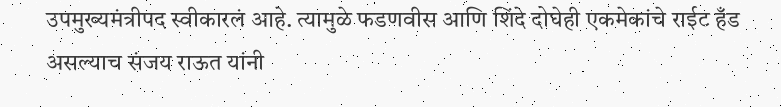उपमुख्यमंत्रीपद स्वीकारलं आहे. त्यामुळे फडणवीस आणि शिंदे दोघेही एकमेकांचे राईट हँड असल्याच संजय राऊत यांनी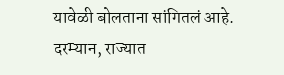यावेळी बोलताना सांगितलं आहे.
दरम्यान, राज्यात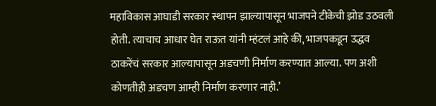महाविकास आघाडी सरकार स्थापन झाल्यापासून भाजपने टीकेची झोड उठवली होती. त्याचाच आधार घेत राऊत यांनी म्हंटलं आहे की, भाजपकडून उद्धव ठाकरेंचं सरकार आल्यापासून अडचणी निर्माण करण्यात आल्या. पण अशी कोणतीही अडचण आम्ही निर्माण करणार नाही.’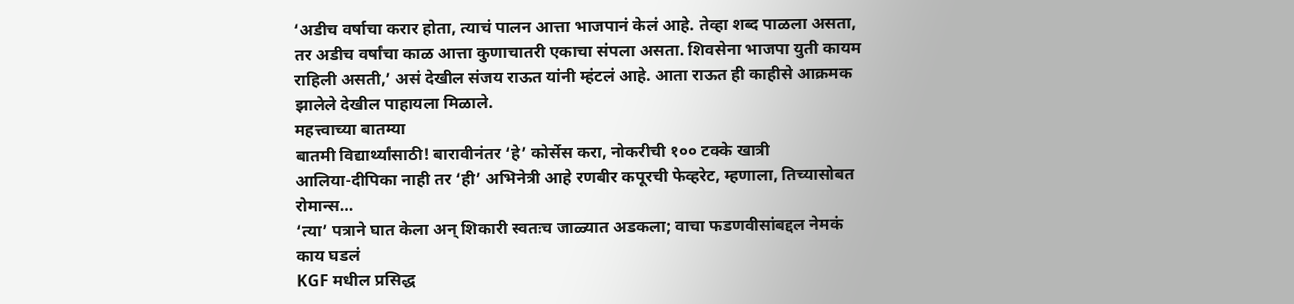‘अडीच वर्षाचा करार होता, त्याचं पालन आत्ता भाजपानं केलं आहे. तेव्हा शब्द पाळला असता, तर अडीच वर्षांचा काळ आत्ता कुणाचातरी एकाचा संपला असता. शिवसेना भाजपा युती कायम राहिली असती,’ असं देखील संजय राऊत यांनी म्हंटलं आहे. आता राऊत ही काहीसे आक्रमक झालेले देखील पाहायला मिळाले.
महत्त्वाच्या बातम्या
बातमी विद्यार्थ्यांसाठी! बारावीनंतर ‘हे’ कोर्सेस करा, नोकरीची १०० टक्के खात्री
आलिया-दीपिका नाही तर ‘ही’ अभिनेत्री आहे रणबीर कपूरची फेव्हरेट, म्हणाला, तिच्यासोबत रोमान्स…
‘त्या’ पत्राने घात केला अन् शिकारी स्वतःच जाळ्यात अडकला; वाचा फडणवीसांबद्दल नेमकं काय घडलं
KGF मधील प्रसिद्ध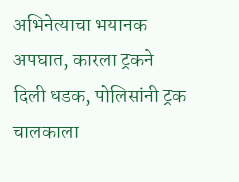अभिनेत्याचा भयानक अपघात, कारला ट्रकने दिली धडक, पोलिसांनी ट्रक चालकाला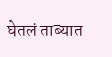घेतलं ताब्यात